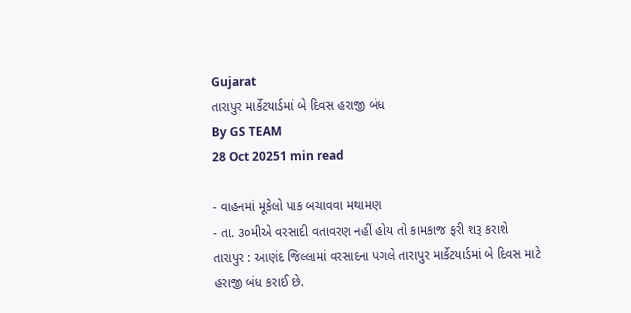Gujarat
તારાપુર માર્કેટયાર્ડમાં બે દિવસ હરાજી બંધ
By GS TEAM
28 Oct 20251 min read

- વાહનમાં મૂકેલો પાક બચાવવા મથામણ
- તા. ૩૦મીએ વરસાદી વતાવરણ નહીં હોય તો કામકાજ ફરી શરૂ કરાશે
તારાપુર : આણંદ જિલ્લામાં વરસાદના પગલે તારાપુર માર્કેટયાર્ડમાં બે દિવસ માટે હરાજી બંધ કરાઈ છે.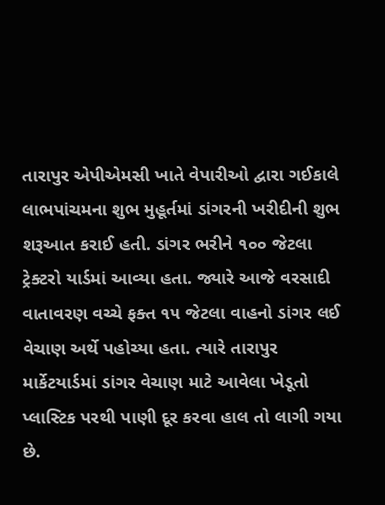તારાપુર એપીએમસી ખાતે વેપારીઓ દ્વારા ગઈકાલે લાભપાંચમના શુભ મુહૂર્તમાં ડાંગરની ખરીદીની શુભ શરૂઆત કરાઈ હતી. ડાંગર ભરીને ૧૦૦ જેટલા ટ્રેક્ટરો યાર્ડમાં આવ્યા હતા. જ્યારે આજે વરસાદી વાતાવરણ વચ્ચે ફક્ત ૧૫ જેટલા વાહનો ડાંગર લઈ વેચાણ અર્થે પહોચ્યા હતા. ત્યારે તારાપુર માર્કેટયાર્ડમાં ડાંગર વેચાણ માટે આવેલા ખેડૂતો પ્લાસ્ટિક પરથી પાણી દૂર કરવા હાલ તો લાગી ગયા છે.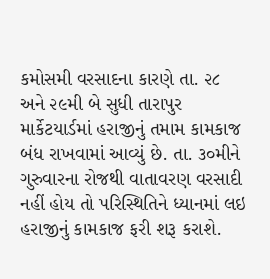કમોસમી વરસાદના કારણે તા. ૨૮ અને ૨૯મી બે સુધી તારાપુર માર્કેટયાર્ડમાં હરાજીનું તમામ કામકાજ બંધ રાખવામાં આવ્યું છે. તા. ૩૦મીને ગુરુવારના રોજથી વાતાવરણ વરસાદી નહીં હોય તો પરિસ્થિતિને ધ્યાનમાં લઇ હરાજીનું કામકાજ ફરી શરૂ કરાશે.